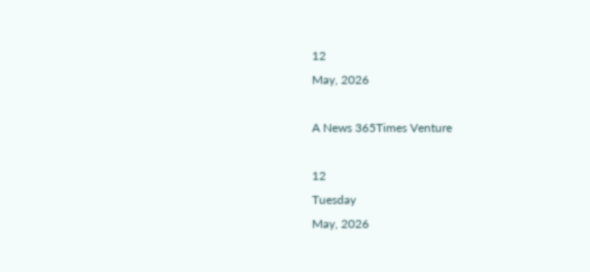12
May, 2026

A News 365Times Venture

12
Tuesday
May, 2026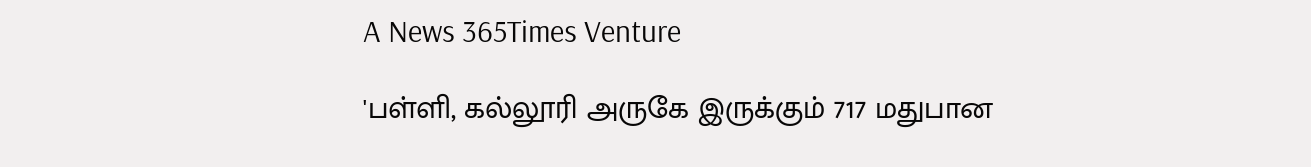A News 365Times Venture

'பள்ளி, கல்லூரி அருகே இருக்கும் 717 மதுபான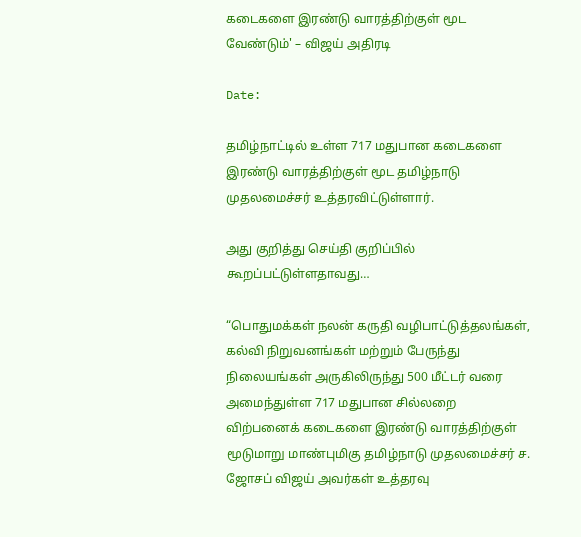கடைகளை இரண்டு வாரத்திற்குள் மூட வேண்டும்' – விஜய் அதிரடி

Date:

தமிழ்நாட்டில் உள்ள 717 மதுபான கடைகளை இரண்டு வாரத்திற்குள் மூட தமிழ்நாடு முதலமைச்சர் உத்தரவிட்டுள்ளார்.

அது குறித்து செய்தி குறிப்பில் கூறப்பட்டுள்ளதாவது…

“பொதுமக்கள் நலன் கருதி வழிபாட்டுத்தலங்கள், கல்வி நிறுவனங்கள் மற்றும் பேருந்து நிலையங்கள் அருகிலிருந்து 500 மீட்டர் வரை அமைந்துள்ள 717 மதுபான சில்லறை விற்பனைக் கடைகளை இரண்டு வாரத்திற்குள் மூடுமாறு மாண்புமிகு தமிழ்நாடு முதலமைச்சர் ச. ஜோசப் விஜய் அவர்கள் உத்தரவு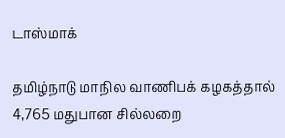டாஸ்மாக்

தமிழ்நாடு மாநில வாணிபக் கழகத்தால் 4,765 மதுபான சில்லறை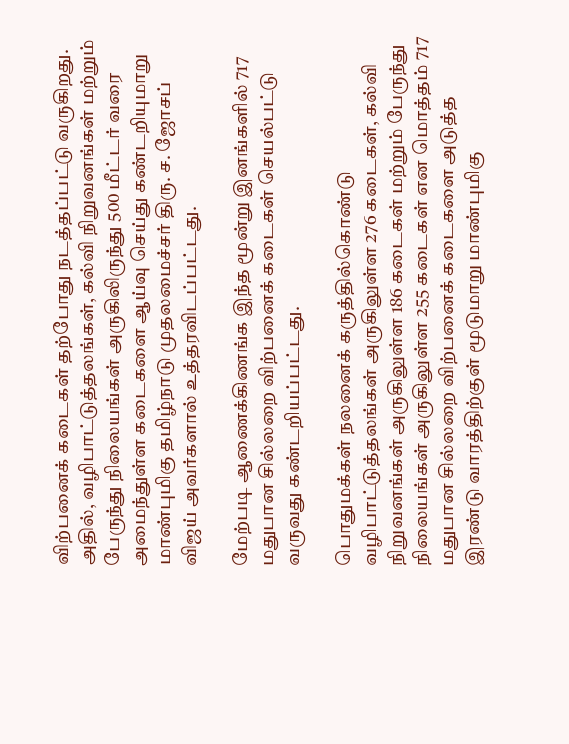விற்பனைக் கடைகள் தற்போது நடத்தப்பட்டு வருகிறது. அதில், வழிபாட்டுத்தலங்கள், கல்வி நிறுவனங்கள் மற்றும் பேருந்து நிலையங்கள் அருகிலிருந்து 500 மீட்டர் வரை அமைந்துள்ள கடைகளை ஆய்வு செய்து கண்டறியுமாறு மாண்புமிகு தமிழ்நாடு முதலமைச்சர் திரு. ச. ஜோசப் விஜய் அவர்களால் உத்தரவிடப்பட்டது.

மேற்படி ஆணைக்கிணங்க இந்த மூன்று இனங்களில் 717 மதுபான சில்லறை விற்பனைக் கடைகள் செயல்பட்டு வருவது கண்டறியப்பட்டது.

பொதுமக்கள் நலனைக் கருத்தில்கொண்டு வழிபாட்டுத்தலங்கள் அருகிலுள்ள 276 கடைகள், கல்வி நிறுவனங்கள் அருகிலுள்ள 186 கடைகள் மற்றும் பேருந்து நிலையங்கள் அருகிலுள்ள 255 கடைகள் என மொத்தம் 717 மதுபான சில்லறை விற்பனைக் கடைகளை அடுத்த இரண்டு வாரத்திற்குள் மூடுமாறு மாண்புமிகு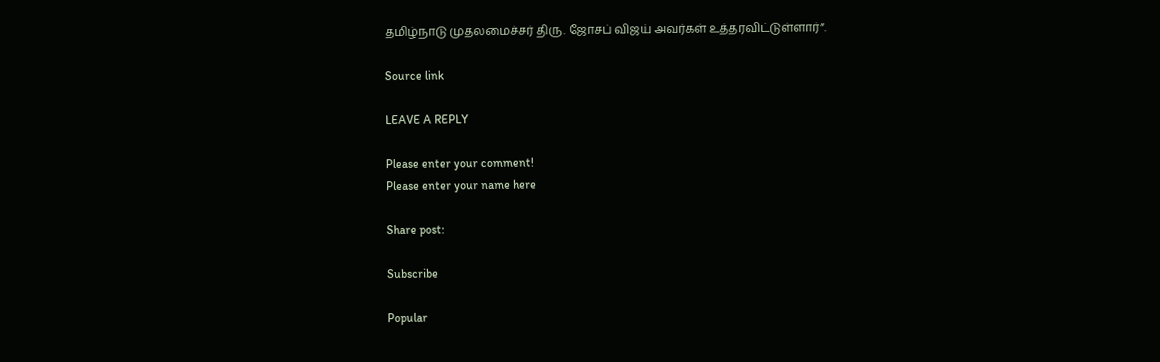தமிழ்நாடு முதலமைச்சர் திரு. ஜோசப் விஜய் அவர்கள் உத்தரவிட்டுள்ளார்”.

Source link

LEAVE A REPLY

Please enter your comment!
Please enter your name here

Share post:

Subscribe

Popular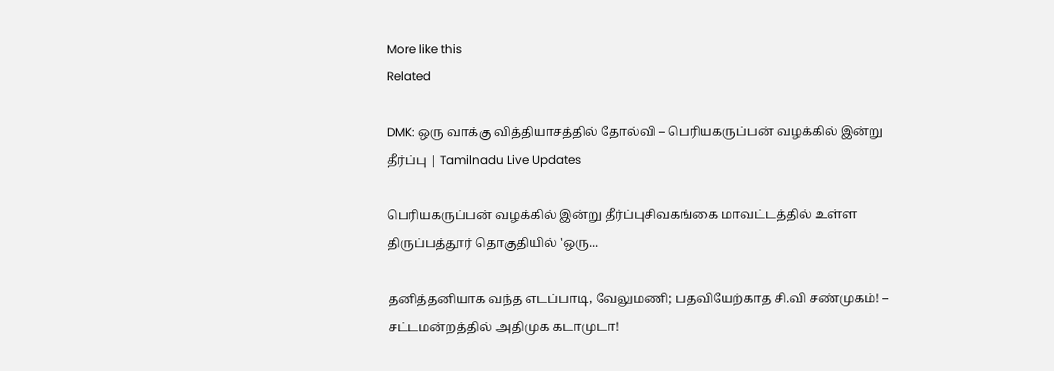More like this
Related

DMK: ஒரு வாக்கு வித்தியாசத்தில் தோல்வி – பெரியகருப்பன் வழக்கில் இன்று தீர்ப்பு | Tamilnadu Live Updates

பெரியகருப்பன் வழக்கில் இன்று தீர்ப்புசிவகங்கை மாவட்டத்தில் உள்ள திருப்பத்தூர் தொகுதியில் 'ஒரு...

தனித்தனியாக வந்த எடப்பாடி, வேலுமணி; பதவியேற்காத சி.வி சண்முகம்! – சட்டமன்றத்தில் அதிமுக கடாமுடா!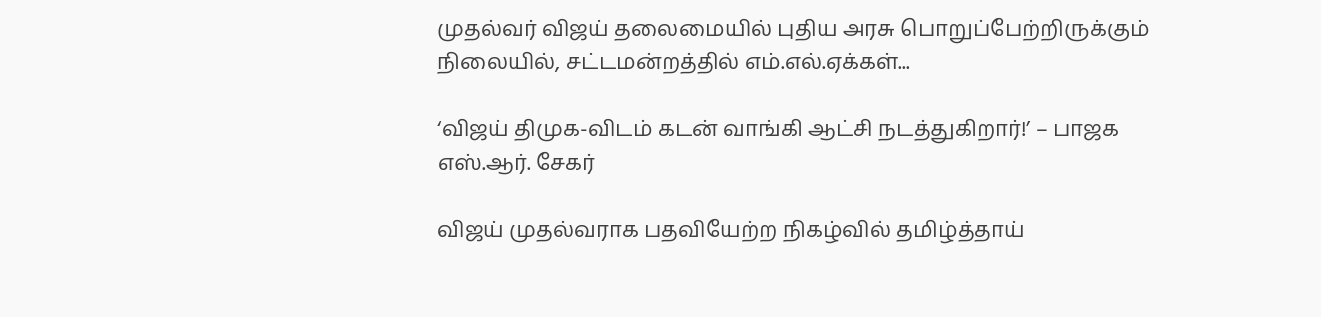முதல்வர் விஜய் தலைமையில் புதிய அரசு பொறுப்பேற்றிருக்கும் நிலையில், சட்டமன்றத்தில் எம்.எல்.ஏக்கள்...

‘விஜய் திமுக-விடம் கடன் வாங்கி ஆட்சி நடத்துகிறார்!’ – பாஜக எஸ்.ஆர். சேகர்

விஜய் முதல்வராக பதவியேற்ற நிகழ்வில் தமிழ்த்தாய்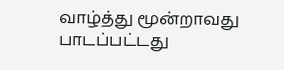வாழ்த்து மூன்றாவது பாடப்பட்டது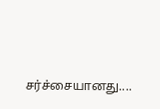சர்ச்சையானது....